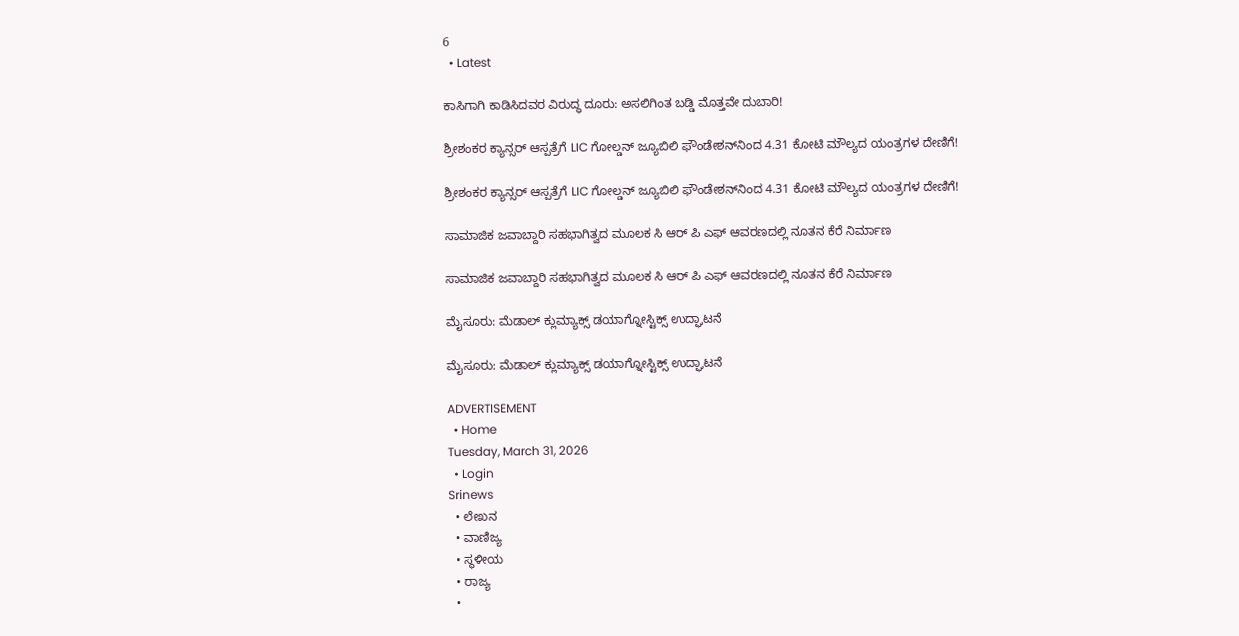6
  • Latest

ಕಾಸಿಗಾಗಿ ಕಾಡಿಸಿದವರ ವಿರುದ್ಧ ದೂರು: ಅಸಲಿಗಿಂತ ಬಡ್ಡಿ ಮೊತ್ತವೇ ದುಬಾರಿ!

ಶ್ರೀಶಂಕರ ಕ್ಯಾನ್ಸರ್ ಆಸ್ಪತ್ರೆಗೆ LIC ಗೋಲ್ಡನ್ ಜ್ಯೂಬಿಲಿ ಫೌಂಡೇಶನ್‌ನಿಂದ 4.31 ಕೋಟಿ ಮೌಲ್ಯದ ಯಂತ್ರಗಳ ದೇಣಿಗೆ!

ಶ್ರೀಶಂಕರ ಕ್ಯಾನ್ಸರ್ ಆಸ್ಪತ್ರೆಗೆ LIC ಗೋಲ್ಡನ್ ಜ್ಯೂಬಿಲಿ ಫೌಂಡೇಶನ್‌ನಿಂದ 4.31 ಕೋಟಿ ಮೌಲ್ಯದ ಯಂತ್ರಗಳ ದೇಣಿಗೆ!

ಸಾಮಾಜಿಕ ಜವಾಬ್ದಾರಿ ಸಹಭಾಗಿತ್ವದ ಮೂಲಕ ಸಿ ಆರ್‌ ಪಿ ಎಫ್ ಆವರಣದಲ್ಲಿ ನೂತನ ಕೆರೆ ನಿರ್ಮಾಣ

ಸಾಮಾಜಿಕ ಜವಾಬ್ದಾರಿ ಸಹಭಾಗಿತ್ವದ ಮೂಲಕ ಸಿ ಆರ್‌ ಪಿ ಎಫ್ ಆವರಣದಲ್ಲಿ ನೂತನ ಕೆರೆ ನಿರ್ಮಾಣ

ಮೈಸೂರು: ಮೆಡಾಲ್ ಕ್ಲುಮ್ಯಾಕ್ಸ್ ಡಯಾಗ್ನೋಸ್ಟಿಕ್ಸ್‌ ಉದ್ಘಾಟನೆ

ಮೈಸೂರು: ಮೆಡಾಲ್ ಕ್ಲುಮ್ಯಾಕ್ಸ್ ಡಯಾಗ್ನೋಸ್ಟಿಕ್ಸ್‌ ಉದ್ಘಾಟನೆ

ADVERTISEMENT
  • Home
Tuesday, March 31, 2026
  • Login
Srinews
  • ಲೇಖನ
  • ವಾಣಿಜ್ಯ
  • ಸ್ಥಳೀಯ
  • ರಾಜ್ಯ
  •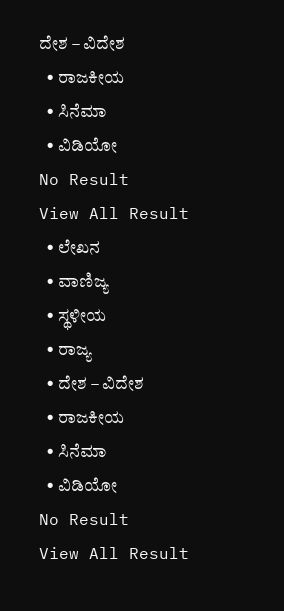ದೇಶ – ವಿದೇಶ
  • ರಾಜಕೀಯ
  • ಸಿನೆಮಾ
  • ವಿಡಿಯೋ
No Result
View All Result
  • ಲೇಖನ
  • ವಾಣಿಜ್ಯ
  • ಸ್ಥಳೀಯ
  • ರಾಜ್ಯ
  • ದೇಶ – ವಿದೇಶ
  • ರಾಜಕೀಯ
  • ಸಿನೆಮಾ
  • ವಿಡಿಯೋ
No Result
View All Result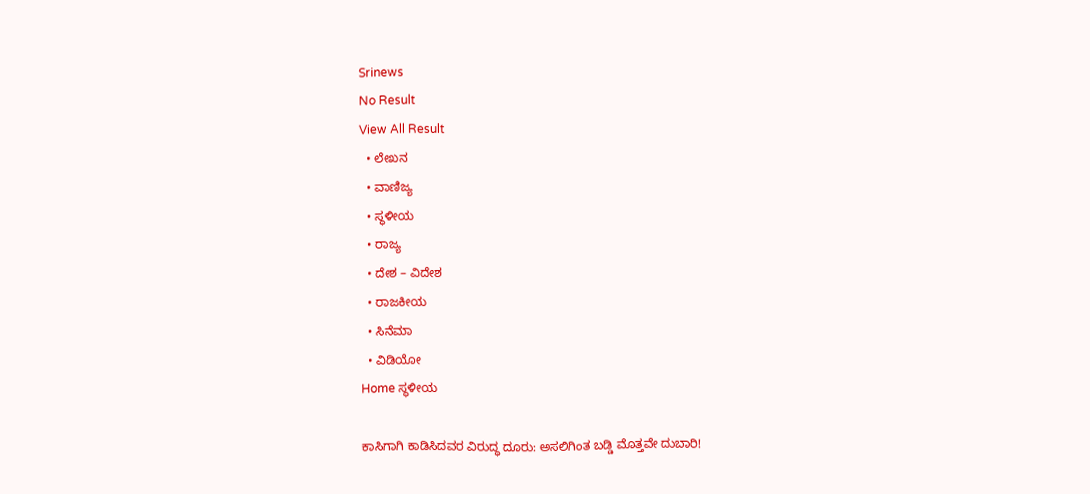Srinews
No Result
View All Result
  • ಲೇಖನ
  • ವಾಣಿಜ್ಯ
  • ಸ್ಥಳೀಯ
  • ರಾಜ್ಯ
  • ದೇಶ – ವಿದೇಶ
  • ರಾಜಕೀಯ
  • ಸಿನೆಮಾ
  • ವಿಡಿಯೋ
Home ಸ್ಥಳೀಯ

ಕಾಸಿಗಾಗಿ ಕಾಡಿಸಿದವರ ವಿರುದ್ಧ ದೂರು: ಅಸಲಿಗಿಂತ ಬಡ್ಡಿ ಮೊತ್ತವೇ ದುಬಾರಿ!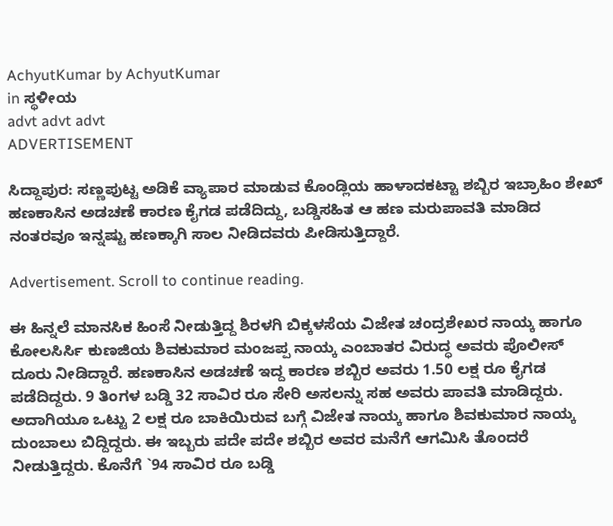AchyutKumar by AchyutKumar
in ಸ್ಥಳೀಯ
advt advt advt
ADVERTISEMENT

ಸಿದ್ದಾಪುರ: ಸಣ್ಣಪುಟ್ಟ ಅಡಿಕೆ ವ್ಯಾಪಾರ ಮಾಡುವ ಕೊಂಡ್ಲಿಯ ಹಾಳಾದಕಟ್ಟಾ ಶಬ್ಬಿರ ಇಬ್ರಾಹಿಂ ಶೇಖ್ ಹಣಕಾಸಿನ ಅಡಚಣೆ ಕಾರಣ ಕೈಗಡ ಪಡೆದಿದ್ದು, ಬಡ್ಡಿಸಹಿತ ಆ ಹಣ ಮರುಪಾವತಿ ಮಾಡಿದ ನಂತರವೂ ಇನ್ನಷ್ಟು ಹಣಕ್ಕಾಗಿ ಸಾಲ ನೀಡಿದವರು ಪೀಡಿಸುತ್ತಿದ್ದಾರೆ.

Advertisement. Scroll to continue reading.

ಈ ಹಿನ್ನಲೆ ಮಾನಸಿಕ ಹಿಂಸೆ ನೀಡುತ್ತಿದ್ದ ಶಿರಳಗಿ ಬಿಕ್ಕಳಸೆಯ ವಿಜೇತ ಚಂದ್ರಶೇಖರ ನಾಯ್ಕ ಹಾಗೂ ಕೋಲಸಿರ್ಸಿ ಕುಣಜಿಯ ಶಿವಕುಮಾರ ಮಂಜಪ್ಪ ನಾಯ್ಕ ಎಂಬಾತರ ವಿರುದ್ಧ ಅವರು ಪೊಲೀಸ್ ದೂರು ನೀಡಿದ್ದಾರೆ. ಹಣಕಾಸಿನ ಅಡಚಣೆ ಇದ್ದ ಕಾರಣ ಶಬ್ಬಿರ ಅವರು 1.50 ಲಕ್ಷ ರೂ ಕೈಗಡ ಪಡೆದಿದ್ದರು. 9 ತಿಂಗಳ ಬಡ್ಡಿ 32 ಸಾವಿರ ರೂ ಸೇರಿ ಅಸಲನ್ನು ಸಹ ಅವರು ಪಾವತಿ ಮಾಡಿದ್ದರು. ಅದಾಗಿಯೂ ಒಟ್ಟು 2 ಲಕ್ಷ ರೂ ಬಾಕಿಯಿರುವ ಬಗ್ಗೆ ವಿಜೇತ ನಾಯ್ಕ ಹಾಗೂ ಶಿವಕುಮಾರ ನಾಯ್ಕ ದುಂಬಾಲು ಬಿದ್ದಿದ್ದರು. ಈ ಇಬ್ಬರು ಪದೇ ಪದೇ ಶಬ್ಬಿರ ಅವರ ಮನೆಗೆ ಆಗಮಿಸಿ ತೊಂದರೆ ನೀಡುತ್ತಿದ್ದರು. ಕೊನೆಗೆ `94 ಸಾವಿರ ರೂ ಬಡ್ಡಿ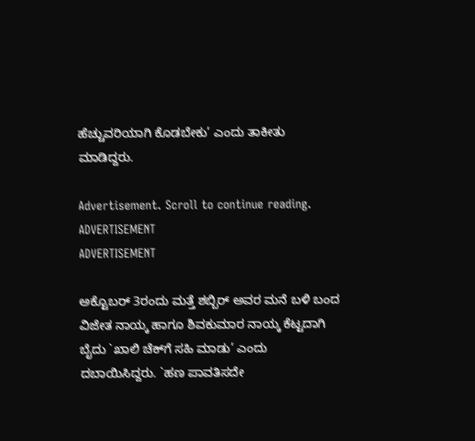ಹೆಚ್ಚುವರಿಯಾಗಿ ಕೊಡಬೇಕು’ ಎಂದು ತಾಕೀತು ಮಾಡಿದ್ದರು.

Advertisement. Scroll to continue reading.
ADVERTISEMENT
ADVERTISEMENT

ಅಕ್ಟೊಬರ್ 3ರಂದು ಮತ್ತೆ ಶಬ್ಬಿರ್ ಅವರ ಮನೆ ಬಳಿ ಬಂದ ವಿಜೇತ ನಾಯ್ಕ ಹಾಗೂ ಶಿವಕುಮಾರ ನಾಯ್ಕ ಕೆಟ್ಟದಾಗಿ ಬೈದು `ಖಾಲಿ ಚೆಕ್‌ಗೆ ಸಹಿ ಮಾಡು’ ಎಂದು ದಬಾಯಿಸಿದ್ದರು. `ಹಣ ಪಾವತಿಸದೇ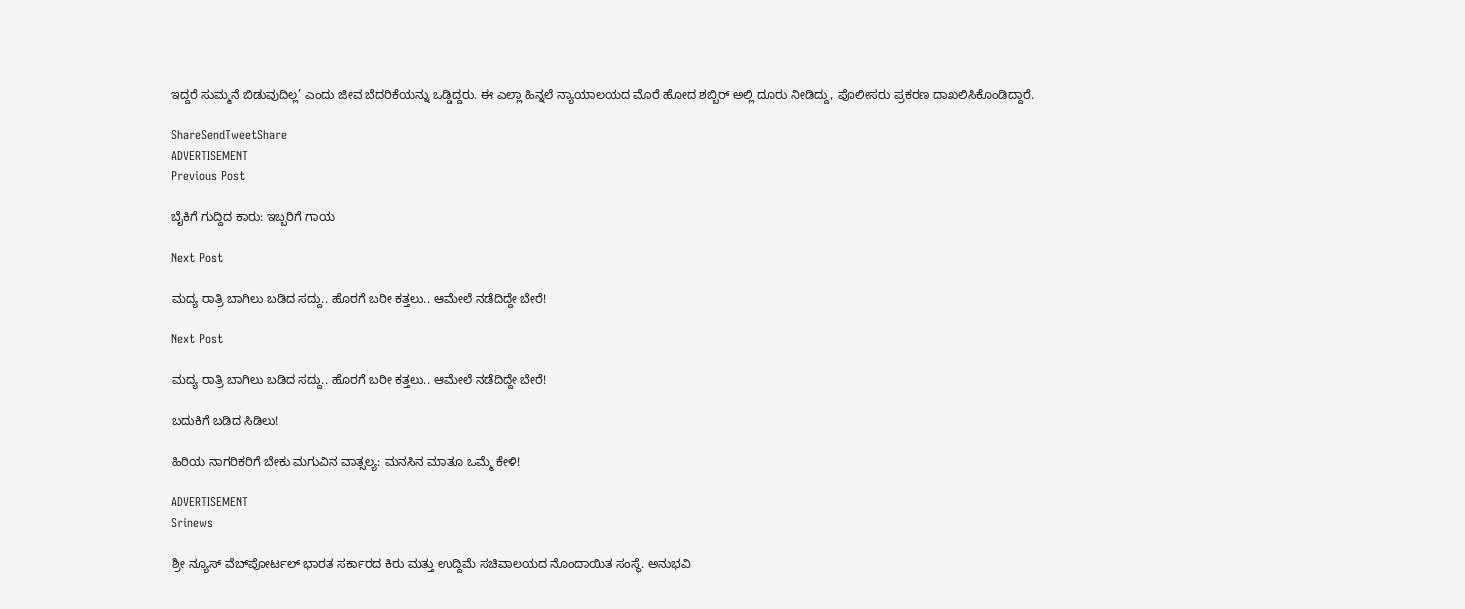ಇದ್ದರೆ ಸುಮ್ಮನೆ ಬಿಡುವುದಿಲ್ಲ’ ಎಂದು ಜೀವ ಬೆದರಿಕೆಯನ್ನು ಒಡ್ಡಿದ್ದರು. ಈ ಎಲ್ಲಾ ಹಿನ್ನಲೆ ನ್ಯಾಯಾಲಯದ ಮೊರೆ ಹೋದ ಶಬ್ಬಿರ್ ಅಲ್ಲಿ ದೂರು ನೀಡಿದ್ದು, ಪೊಲೀಸರು ಪ್ರಕರಣ ದಾಖಲಿಸಿಕೊಂಡಿದ್ದಾರೆ.

ShareSendTweetShare
ADVERTISEMENT
Previous Post

ಬೈಕಿಗೆ ಗುದ್ದಿದ ಕಾರು: ಇಬ್ಬರಿಗೆ ಗಾಯ

Next Post

ಮದ್ಯ ರಾತ್ರಿ ಬಾಗಿಲು ಬಡಿದ ಸದ್ದು.. ಹೊರಗೆ ಬರೀ ಕತ್ತಲು.. ಆಮೇಲೆ ನಡೆದಿದ್ದೇ ಬೇರೆ!

Next Post

ಮದ್ಯ ರಾತ್ರಿ ಬಾಗಿಲು ಬಡಿದ ಸದ್ದು.. ಹೊರಗೆ ಬರೀ ಕತ್ತಲು.. ಆಮೇಲೆ ನಡೆದಿದ್ದೇ ಬೇರೆ!

ಬದುಕಿಗೆ ಬಡಿದ ಸಿಡಿಲು!

ಹಿರಿಯ ನಾಗರಿಕರಿಗೆ ಬೇಕು ಮಗುವಿನ ವಾತ್ಸಲ್ಯ: ಮನಸಿನ ಮಾತೂ ಒಮ್ಮೆ ಕೇಳಿ!

ADVERTISEMENT
Srinews

ಶ್ರೀ ನ್ಯೂಸ್ ವೆಬ್‌ಪೋರ್ಟಲ್ ಭಾರತ ಸರ್ಕಾರದ ಕಿರು ಮತ್ತು ಉದ್ದಿಮೆ ಸಚಿವಾಲಯದ ನೊಂದಾಯಿತ ಸಂಸ್ಥೆ. ಅನುಭವಿ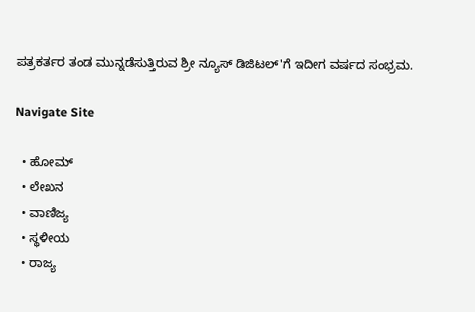ಪತ್ರಕರ್ತರ ತಂಡ ಮುನ್ನಡೆಸುತ್ತಿರುವ ಶ್ರೀ ನ್ಯೂಸ್ ಡಿಜಿಟಲ್'ಗೆ ಇದೀಗ ವರ್ಷದ ಸಂಭ್ರಮ.

Navigate Site

  • ಹೋಮ್
  • ಲೇಖನ
  • ವಾಣಿಜ್ಯ
  • ಸ್ಥಳೀಯ
  • ರಾಜ್ಯ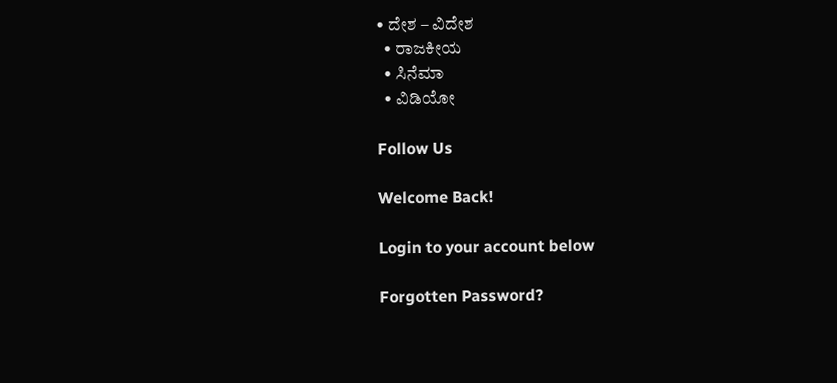• ದೇಶ – ವಿದೇಶ
  • ರಾಜಕೀಯ
  • ಸಿನೆಮಾ
  • ವಿಡಿಯೋ

Follow Us

Welcome Back!

Login to your account below

Forgotten Password?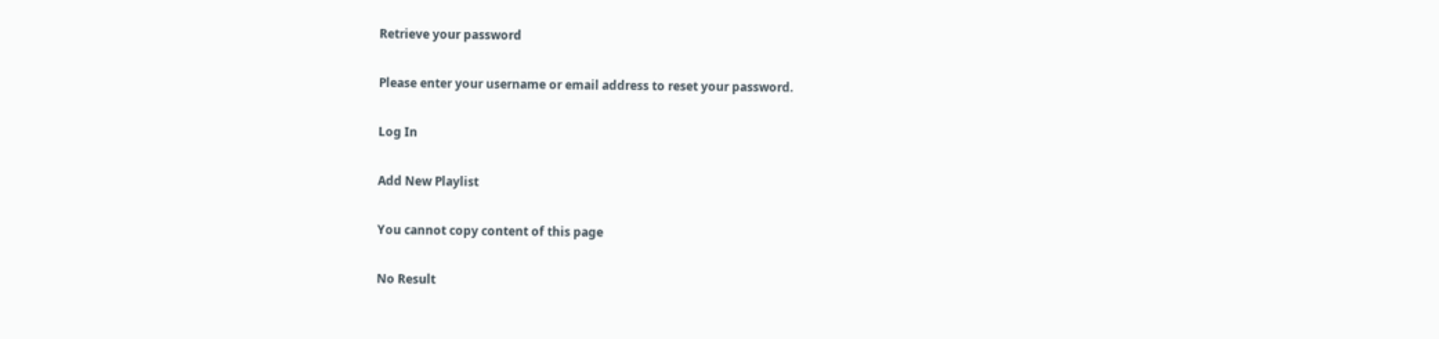Retrieve your password

Please enter your username or email address to reset your password.

Log In

Add New Playlist

You cannot copy content of this page

No Result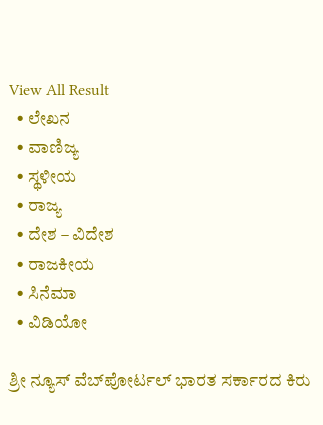View All Result
  • ಲೇಖನ
  • ವಾಣಿಜ್ಯ
  • ಸ್ಥಳೀಯ
  • ರಾಜ್ಯ
  • ದೇಶ – ವಿದೇಶ
  • ರಾಜಕೀಯ
  • ಸಿನೆಮಾ
  • ವಿಡಿಯೋ

ಶ್ರೀ ನ್ಯೂಸ್ ವೆಬ್‌ಪೋರ್ಟಲ್ ಭಾರತ ಸರ್ಕಾರದ ಕಿರು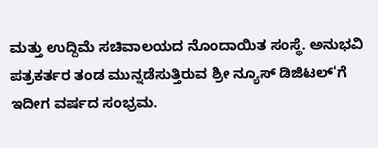ಮತ್ತು ಉದ್ದಿಮೆ ಸಚಿವಾಲಯದ ನೊಂದಾಯಿತ ಸಂಸ್ಥೆ. ಅನುಭವಿ ಪತ್ರಕರ್ತರ ತಂಡ ಮುನ್ನಡೆಸುತ್ತಿರುವ ಶ್ರೀ ನ್ಯೂಸ್ ಡಿಜಿಟಲ್'ಗೆ ಇದೀಗ ವರ್ಷದ ಸಂಭ್ರಮ.